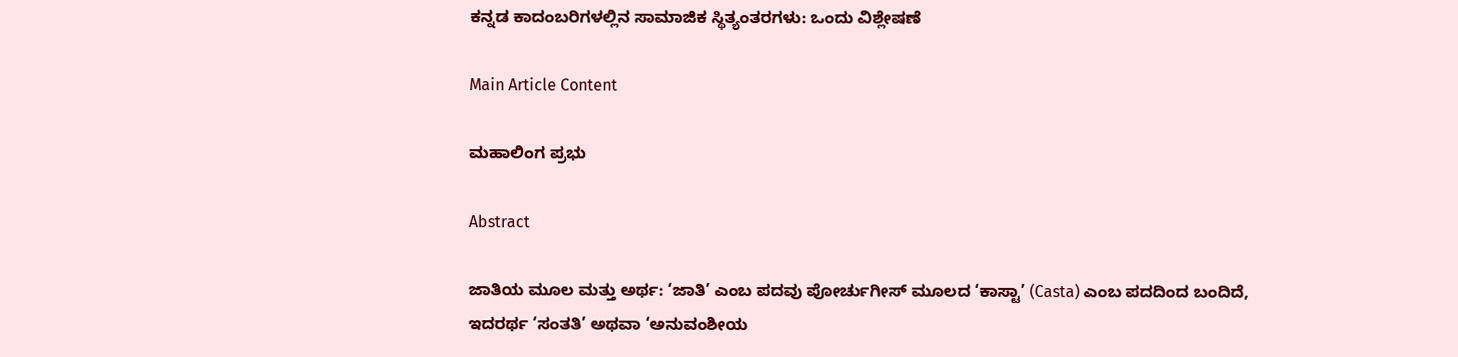ಕನ್ನಡ ಕಾದಂಬರಿಗಳಲ್ಲಿನ ಸಾಮಾಜಿಕ ಸ್ಥಿತ್ಯಂತರಗಳು: ಒಂದು ವಿಶ್ಲೇಷಣೆ

Main Article Content

ಮಹಾಲಿಂಗ ಪ್ರಭು

Abstract

ಜಾತಿಯ ಮೂಲ ಮತ್ತು ಅರ್ಥ: ‘ಜಾತಿ’ ಎಂಬ ಪದವು ಪೋರ್ಚುಗೀಸ್ ಮೂಲದ ‘ಕಾಸ್ಟಾ’ (Casta) ಎಂಬ ಪದದಿಂದ ಬಂದಿದೆ, ಇದರರ್ಥ ‘ಸಂತತಿ’ ಅಥವಾ ‘ಅನುವಂಶೀಯ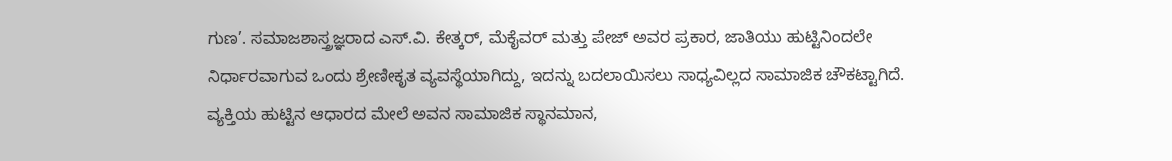ಗುಣ’. ಸಮಾಜಶಾಸ್ತ್ರಜ್ಞರಾದ ಎಸ್.ವಿ. ಕೇತ್ಕರ್, ಮೆಕೈವರ್ ಮತ್ತು ಪೇಜ್ ಅವರ ಪ್ರಕಾರ, ಜಾತಿಯು ಹುಟ್ಟಿನಿಂದಲೇ ನಿರ್ಧಾರವಾಗುವ ಒಂದು ಶ್ರೇಣೀಕೃತ ವ್ಯವಸ್ಥೆಯಾಗಿದ್ದು, ಇದನ್ನು ಬದಲಾಯಿಸಲು ಸಾಧ್ಯವಿಲ್ಲದ ಸಾಮಾಜಿಕ ಚೌಕಟ್ಟಾಗಿದೆ.
ವ್ಯಕ್ತಿಯ ಹುಟ್ಟಿನ ಆಧಾರದ ಮೇಲೆ ಅವನ ಸಾಮಾಜಿಕ ಸ್ಥಾನಮಾನ,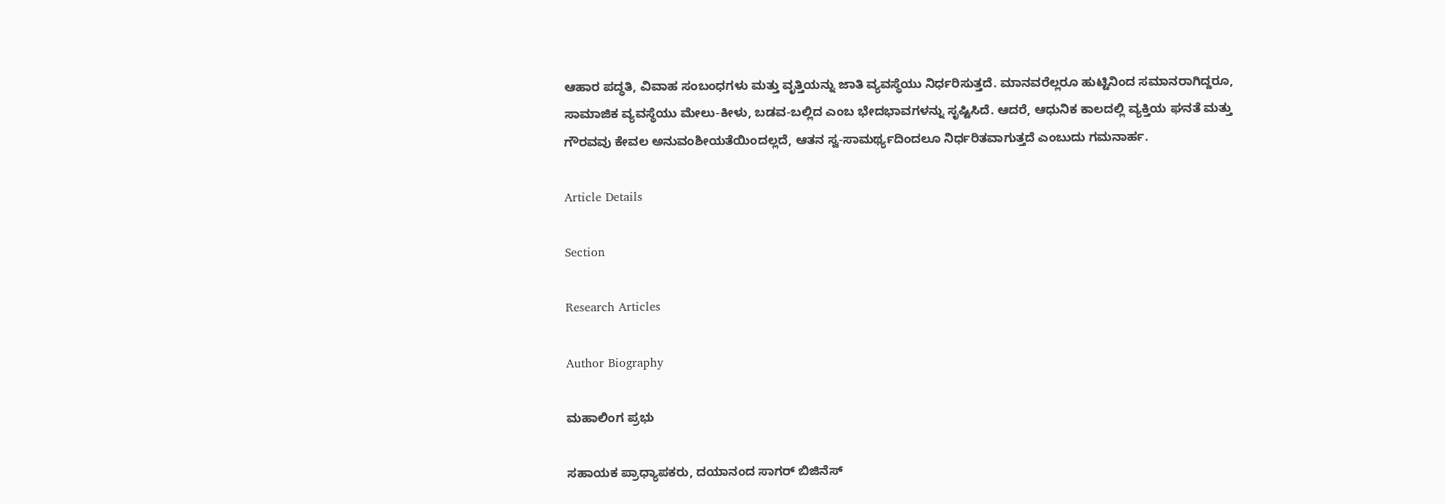ಆಹಾರ ಪದ್ಧತಿ, ವಿವಾಹ ಸಂಬಂಧಗಳು ಮತ್ತು ವೃತ್ತಿಯನ್ನು ಜಾತಿ ವ್ಯವಸ್ಥೆಯು ನಿರ್ಧರಿಸುತ್ತದೆ. ಮಾನವರೆಲ್ಲರೂ ಹುಟ್ಟಿನಿಂದ ಸಮಾನರಾಗಿದ್ದರೂ, ಸಾಮಾಜಿಕ ವ್ಯವಸ್ಥೆಯು ಮೇಲು-ಕೀಳು, ಬಡವ-ಬಲ್ಲಿದ ಎಂಬ ಭೇದಭಾವಗಳನ್ನು ಸೃಷ್ಟಿಸಿದೆ. ಆದರೆ, ಆಧುನಿಕ ಕಾಲದಲ್ಲಿ ವ್ಯಕ್ತಿಯ ಘನತೆ ಮತ್ತು ಗೌರವವು ಕೇವಲ ಅನುವಂಶೀಯತೆಯಿಂದಲ್ಲದೆ, ಆತನ ಸ್ವ-ಸಾಮರ್ಥ್ಯದಿಂದಲೂ ನಿರ್ಧರಿತವಾಗುತ್ತದೆ ಎಂಬುದು ಗಮನಾರ್ಹ.

Article Details

Section

Research Articles

Author Biography

ಮಹಾಲಿಂಗ ಪ್ರಭು

ಸಹಾಯಕ ಪ್ರಾಧ್ಯಾಪಕರು, ದಯಾನಂದ ಸಾಗರ್ ಬಿಜಿನೆಸ್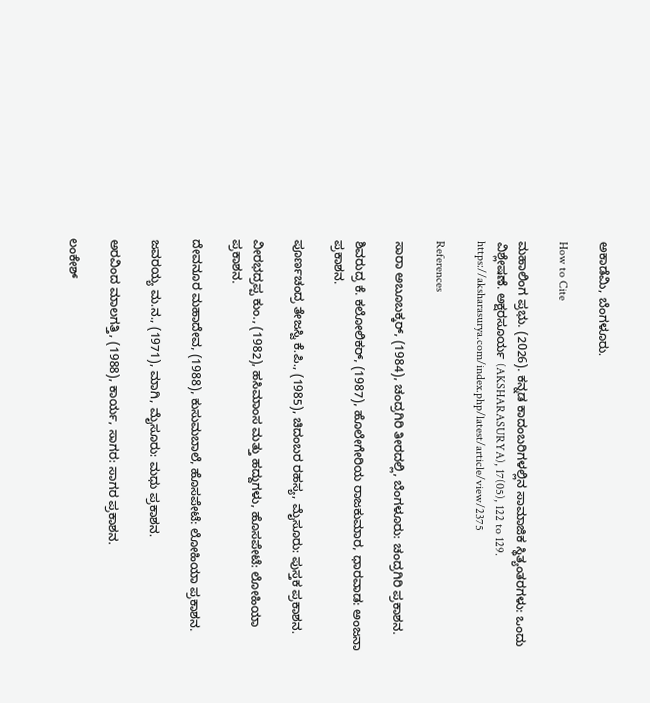ಅಕಾಡೆಮಿ, ಬೆಂಗಳೂರು.

How to Cite

ಮಹಾಲಿಂಗ ಪ್ರಭು. (2026). ಕನ್ನಡ ಕಾದಂಬರಿಗಳಲ್ಲಿನ ಸಾಮಾಜಿಕ ಸ್ಥಿತ್ಯಂತರಗಳು: ಒಂದು ವಿಶ್ಲೇಷಣೆ. ಅಕ್ಷರಸೂರ್ಯ (AKSHARASURYA), 17(05), 122 to 129. https://aksharasurya.com/index.php/latest/article/view/2375

References

ಸಾರಾ ಅಬೂಬಕ್ಕರ್, (1984), ಚಂದ್ರಗಿರಿ ತೀರದಲ್ಲಿ, ಬೆಂಗಳೂರು: ಚಂದ್ರಗಿರಿ ಪ್ರಕಾಶನ.

ಶಿವರುದ್ರ ಕೆ. ಕಲೋಲಿಕರ್, (1987), ಹೊಲೇಗೇರಿಯ ರಾಜಕುಮಾರ, ಧಾರವಾಡ: ಅಂಜನಾ ಪ್ರಕಾಶನ.

ಪೂರ್ಣಚಂದ್ರ ತೇಜಸ್ವಿ ಕೆ.ಪಿ., (1985), ಚಿದಂಬರ ರಹಸ್ಯ, ಮೈಸೂರು: ಪುಸ್ತಕ ಪ್ರಕಾಶನ.

ವೀರಭದ್ರಪ್ಪ ಕುಂ., (1982), ಹಸಿಮಾಂಸ ಮತ್ತು ಹದ್ದುಗಳು, ಹೊಸಪೇಟೆ: ಲೋಹಿಯಾ ಪ್ರಕಾಶನ.

ದೇವನೂರ ಮಹಾದೇವ, (1988), ಕುಸುಮಬಾಲೆ, ಹೊಸಪೇಟೆ: ಲೋಹಿಯಾ ಪ್ರಕಾಶನ.

ಜವರಯ್ಯ ಮ.ನ., (1971), ಮಾಗಿ, ಮೈಸೂರು: ಮಧು ಪ್ರಕಾಶನ.

ಅರವಿಂದ ಮಾಲಗತ್ತಿ, (1988), ಕಾರ್ಯ, ಸಾಗರ: ಸಾಗರ ಪ್ರಕಾಶನ.

ಲಂಕೇಶ್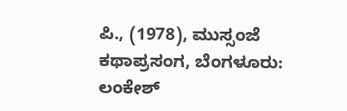ಪಿ., (1978), ಮುಸ್ಸಂಜೆ ಕಥಾಪ್ರಸಂಗ, ಬೆಂಗಳೂರು: ಲಂಕೇಶ್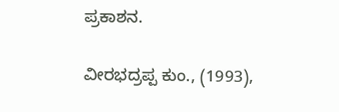ಪ್ರಕಾಶನ.

ವೀರಭದ್ರಪ್ಪ ಕುಂ., (1993),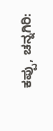ಕಪ್ಪು, ಚನ್ನಗಿರಿ: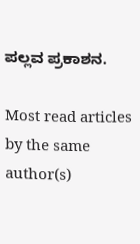ಪಲ್ಲವ ಪ್ರಕಾಶನ.

Most read articles by the same author(s)